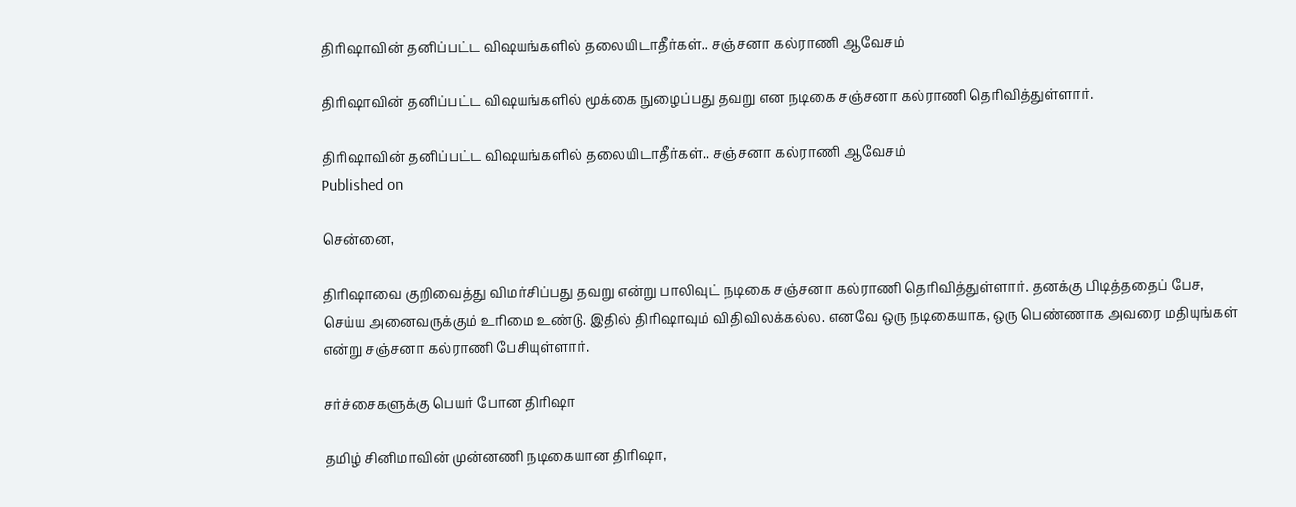திரிஷாவின் தனிப்பட்ட விஷயங்களில் தலையிடாதீர்கள்.. சஞ்சனா கல்ராணி ஆவேசம்

திரிஷாவின் தனிப்பட்ட விஷயங்களில் மூக்கை நுழைப்பது தவறு என நடிகை சஞ்சனா கல்ராணி தெரிவித்துள்ளார்.

திரிஷாவின் தனிப்பட்ட விஷயங்களில் தலையிடாதீர்கள்.. சஞ்சனா கல்ராணி ஆவேசம்
Published on

சென்னை,

திரிஷாவை குறிவைத்து விமர்சிப்பது தவறு என்று பாலிவுட் நடிகை சஞ்சனா கல்ராணி தெரிவித்துள்ளார். தனக்கு பிடித்ததைப் பேச, செய்ய அனைவருக்கும் உரிமை உண்டு. இதில் திரிஷாவும் விதிவிலக்கல்ல. எனவே ஒரு நடிகையாக, ஒரு பெண்ணாக அவரை மதியுங்கள் என்று சஞ்சனா கல்ராணி பேசியுள்ளார்.

சர்ச்சைகளுக்கு பெயர் போன திரிஷா

தமிழ் சினிமாவின் முன்னணி நடிகையான திரிஷா,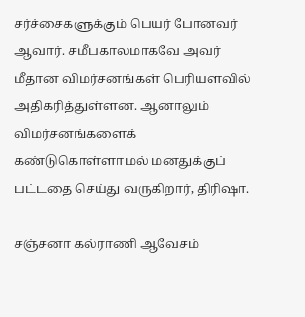சர்ச்சைகளுக்கும் பெயர் போனவர் ஆவார். சமீபகாலமாகவே அவர் மீதான விமர்சனங்கள் பெரியளவில் அதிகரித்துள்ளன. ஆனாலும் விமர்சனங்களைக் கண்டுகொள்ளாமல் மனதுக்குப் பட்டதை செய்து வருகிறார், திரிஷா.

சஞ்சனா கல்ராணி ஆவேசம்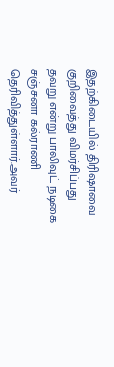இதற்கிடையில் திரிஷாவை குறிவைத்து விமர்சிப்பது தவறு என்று பாலிவுட் நடிகை சஞ்சனா கல்ராணி தெரிவித்துள்ளார்.அவர்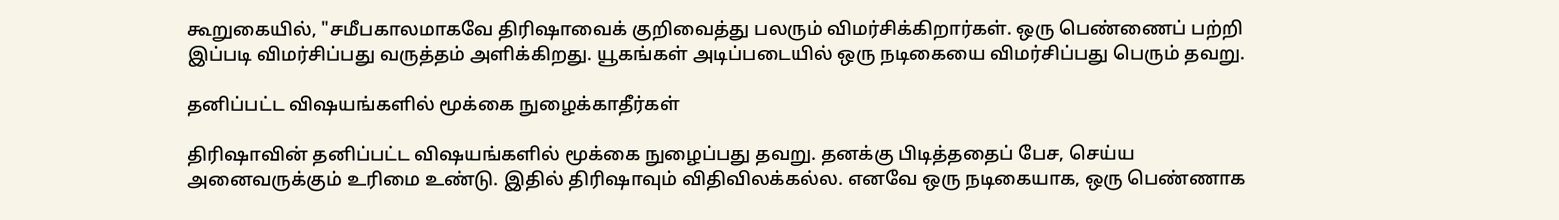கூறுகையில், "சமீபகாலமாகவே திரிஷாவைக் குறிவைத்து பலரும் விமர்சிக்கிறார்கள். ஒரு பெண்ணைப் பற்றி இப்படி விமர்சிப்பது வருத்தம் அளிக்கிறது. யூகங்கள் அடிப்படையில் ஒரு நடிகையை விமர்சிப்பது பெரும் தவறு.

தனிப்பட்ட விஷயங்களில் மூக்கை நுழைக்காதீர்கள்

திரிஷாவின் தனிப்பட்ட விஷயங்களில் மூக்கை நுழைப்பது தவறு. தனக்கு பிடித்ததைப் பேச, செய்ய அனைவருக்கும் உரிமை உண்டு. இதில் திரிஷாவும் விதிவிலக்கல்ல. எனவே ஒரு நடிகையாக, ஒரு பெண்ணாக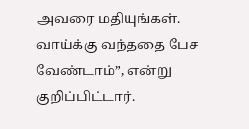அவரை மதியுங்கள். வாய்க்கு வந்ததை பேச வேண்டாம்”, என்று குறிப்பிட்டார்.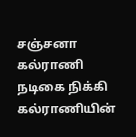சஞ்சனா கல்ராணி நடிகை நிக்கி கல்ராணியின்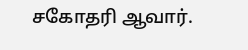சகோதரி ஆவார்.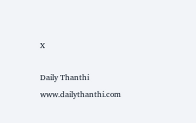X

Daily Thanthi
www.dailythanthi.com